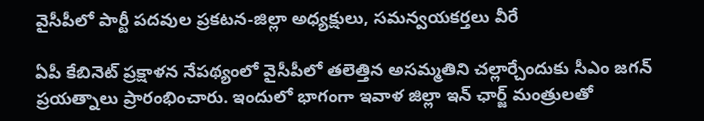వైసీపీలో పార్టీ పదవుల ప్రకటన-జిల్లా అధ్యక్షులు, సమన్వయకర్తలు వీరే

ఏపీ కేబినెట్ ప్రక్షాళన నేపథ్యంలో వైసీపీలో తలెత్తిన అసమ్మతిని చల్లార్చేందుకు సీఎం జగన్ ప్రయత్నాలు ప్రారంభించారు. ఇందులో భాగంగా ఇవాళ జిల్లా ఇన్ ఛార్జ్ మంత్రులతో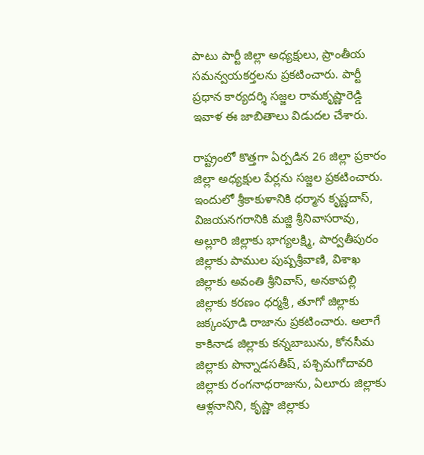పాటు పార్టీ జిల్లా అధ్యక్షులు, ప్రాంతీయ సమన్వయకర్తలను ప్రకటించారు. పార్టీ ప్రధాన కార్యదర్శి సజ్జల రామకృష్ణారెడ్డి ఇవాళ ఈ జాబితాలు విడుదల చేశారు.

రాష్ట్రంలో కొత్తగా ఏర్పడిన 26 జిల్లా ప్రకారం జిల్లా అధ్యక్షుల పేర్లను సజ్జల ప్రకటించారు. ఇందులో శ్రీకాకుళానికి ధర్మాన కృష్ణదాస్, విజయనగరానికి మజ్జి శ్రీనివాసరావు, అల్లూరి జిల్లాకు భాగ్యలక్ష్మి, పార్వతీపురం జిల్లాకు పాముల పుష్పశ్రీవాణి, విశాఖ జిల్లాకు అవంతి శ్రీనివాస్, అనకాపల్లి జిల్లాకు కరణం ధర్మశ్రీ, తూగో జిల్లాకు జక్కంపూడి రాజాను ప్రకటించారు. అలాగే కాకినాడ జిల్లాకు కన్నబాబును, కోనసీమ జిల్లాకు పొన్నాడసతీష్, పశ్చిమగోదావరి జిల్లాకు రంగనాధరాజును, ఏలూరు జిల్లాకు ఆళ్లనానిని, కృష్ణా జిల్లాకు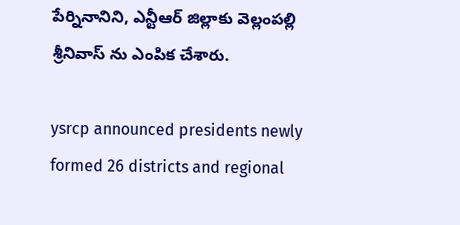పేర్నినానిని, ఎన్టీఆర్ జిల్లాకు వెల్లంపల్లి శ్రీనివాస్ ను ఎంపిక చేశారు.

ysrcp announced presidents newly formed 26 districts and regional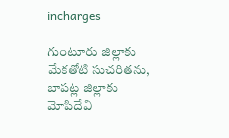incharges

గుంటూరు జిల్లాకు మేకతోటి సుచరితను, బాపట్ల జిల్లాకు మోపిదేవి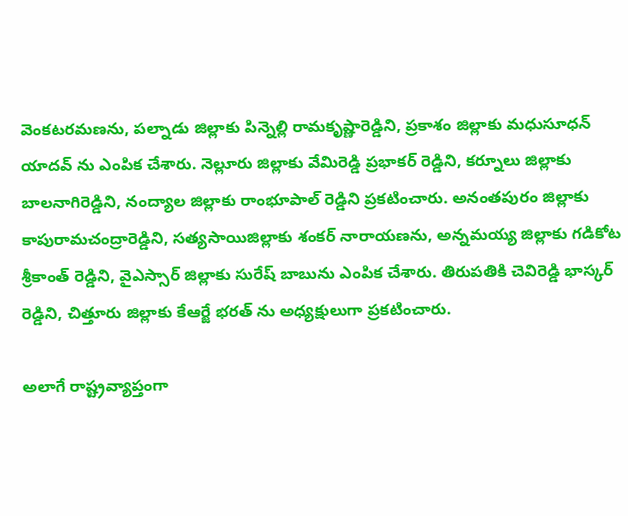వెంకటరమణను, పల్నాడు జిల్లాకు పిన్నెల్లి రామకృష్ణారెడ్డిని, ప్రకాశం జిల్లాకు మధుసూధన్ యాదవ్ ను ఎంపిక చేశారు. నెల్లూరు జిల్లాకు వేమిరెడ్డి ప్రభాకర్ రెడ్డిని, కర్నూలు జిల్లాకు బాలనాగిరెడ్డిని, నంద్యాల జిల్లాకు రాంభూపాల్ రెడ్డిని ప్రకటించారు. అనంతపురం జిల్లాకు కాపురామచంద్రారెడ్డిని, సత్యసాయిజిల్లాకు శంకర్ నారాయణను, అన్నమయ్య జిల్లాకు గడికోట శ్రీకాంత్ రెడ్డిని, వైఎస్సార్ జిల్లాకు సురేష్ బాబును ఎంపిక చేశారు. తిరుపతికి చెవిరెడ్డి భాస్కర్ రెడ్డిని, చిత్తూరు జిల్లాకు కేఆర్జే భరత్ ను అధ్యక్షులుగా ప్రకటించారు.

అలాగే రాష్ట్రవ్యాప్తంగా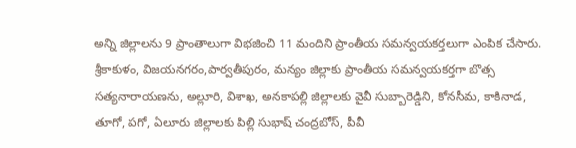అన్ని జిల్లాలను 9 ప్రాంతాలుగా విభజించి 11 మందిని ప్రాంతీయ సమన్వయకర్తలుగా ఎంపిక చేసారు. శ్రీకాకుళం, విజయనగరం,పార్వతీపురం, మన్యం జిల్లాకు ప్రాంతీయ సమన్వయకర్తగా బొత్స సత్యనారాయణను, అల్లూరి, విశాఖ, అనకాపల్లి జిల్లాలకు వైవీ సుబ్బారెడ్డిని, కోనసీమ, కాకినాడ, తూగో, పగో, ఏలూరు జిల్లాలకు పిల్లి సుభాష్ చంద్రబోస్, పీవీ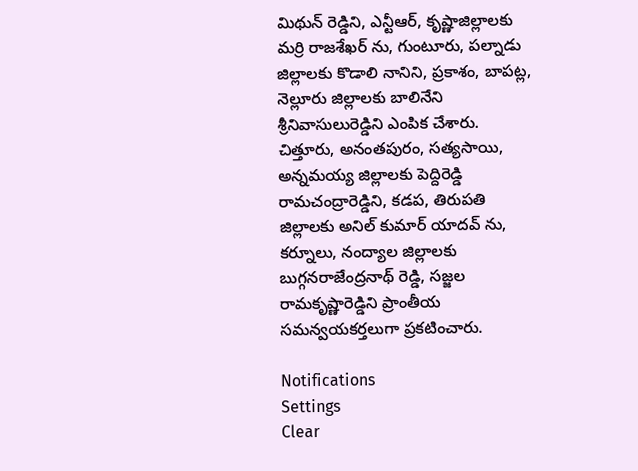మిథున్ రెడ్డిని, ఎన్టీఆర్, కృష్ణాజిల్లాలకు మర్రి రాజశేఖర్ ను, గుంటూరు, పల్నాడు జిల్లాలకు కొడాలి నానిని, ప్రకాశం, బాపట్ల, నెల్లూరు జిల్లాలకు బాలినేని శ్రీనివాసులురెడ్డిని ఎంపిక చేశారు. చిత్తూరు, అనంతపురం, సత్యసాయి, అన్నమయ్య జిల్లాలకు పెద్దిరెడ్డి రామచంద్రారెడ్డిని, కడప, తిరుపతి జిల్లాలకు అనిల్ కుమార్ యాదవ్ ను, కర్నూలు, నంద్యాల జిల్లాలకు బుగ్గనరాజేంద్రనాథ్ రెడ్డి, సజ్జల రామకృష్ణారెడ్డిని ప్రాంతీయ సమన్వయకర్తలుగా ప్రకటించారు.

Notifications
Settings
Clear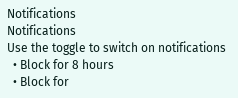Notifications
Notifications
Use the toggle to switch on notifications
  • Block for 8 hours
  • Block for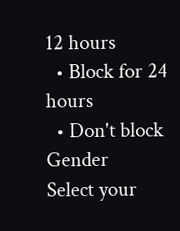12 hours
  • Block for 24 hours
  • Don't block
Gender
Select your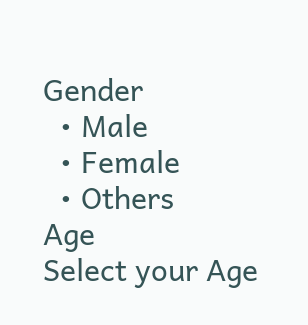Gender
  • Male
  • Female
  • Others
Age
Select your Age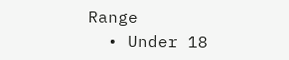Range
  • Under 18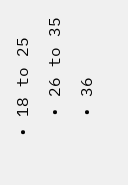• 18 to 25
  • 26 to 35
  • 36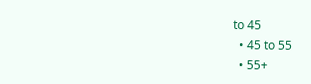to 45
  • 45 to 55
  • 55+